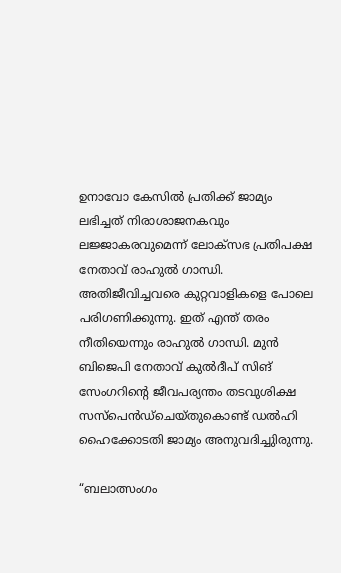ഉനാവോ കേസിൽ പ്രതിക്ക് ജാമ്യം ലഭിച്ചത് നിരാശാജനകവും ലജ്ജാകരവുമെന്ന് ലോക്സഭ പ്രതിപക്ഷ നേതാവ് രാഹുൽ ഗാന്ധി. അതിജീവിച്ചവരെ കുറ്റവാളികളെ പോലെ പരിഗണിക്കുന്നു. ഇത് എന്ത് തരം നീതിയെന്നും രാഹുൽ ഗാന്ധി. മുൻ ബിജെപി നേതാവ് കുൽദീപ് സിങ് സേംഗറിന്റെ ജീവപര്യന്തം തടവുശിക്ഷ സസ്പെൻഡ്ചെയ്തുകൊണ്ട് ഡൽഹി ഹൈക്കോടതി ജാമ്യം അനുവദിച്ചുിരുന്നു.

“ബലാത്സംഗം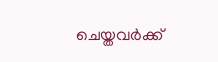ചെയ്തവർക്ക്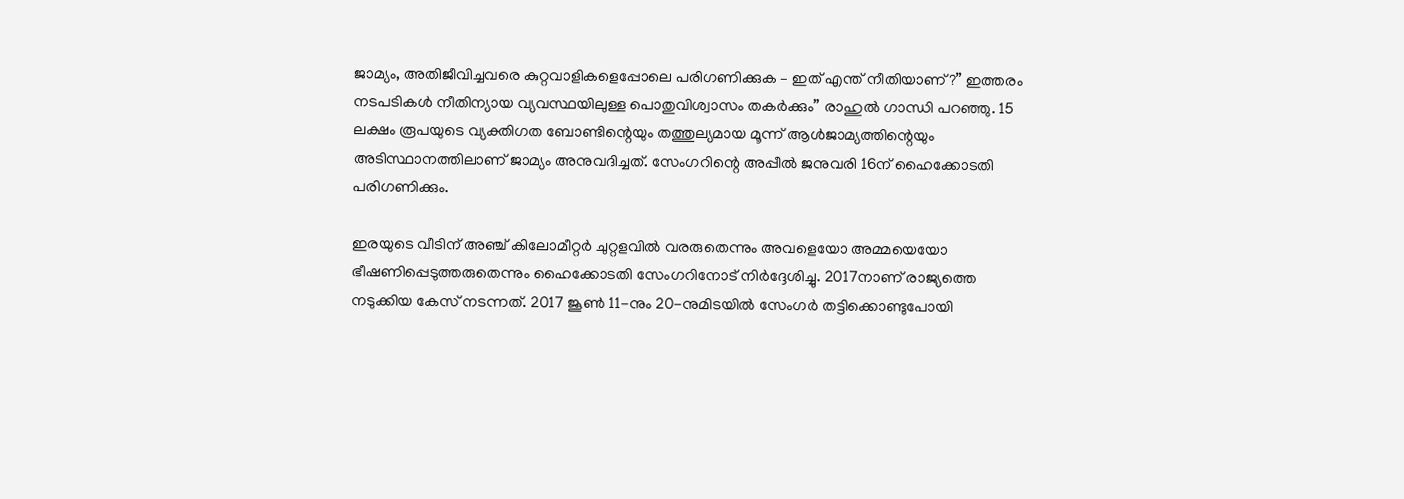ജാമ്യം, അതിജീവിച്ചവരെ കുറ്റവാളികളെപ്പോലെ പരിഗണിക്കുക – ഇത് എന്ത് നീതിയാണ്?” ഇത്തരം നടപടികൾ നീതിന്യായ വ്യവസ്ഥയിലുള്ള പൊതുവിശ്വാസം തകർക്കും” രാഹുൽ ഗാന്ധി പറ‍ഞ്ഞു. 15 ലക്ഷം രൂപയുടെ വ്യക്തിഗത ബോണ്ടിന്റെയും തത്തുല്യമായ മൂന്ന് ആൾജാമ്യത്തിന്റെയും അടിസ്ഥാനത്തിലാണ് ജാമ്യം അനുവദിച്ചത്. സേംഗറിന്റെ അപ്പീൽ ജനുവരി 16ന് ഹൈക്കോടതി പരിഗണിക്കും.

ഇരയുടെ വീടിന് അഞ്ച് കിലോമീറ്റർ ചുറ്റളവിൽ വരരുതെന്നും അവളെയോ അമ്മയെയോ ഭീഷണിപ്പെടുത്തരുതെന്നും ഹൈക്കോടതി സേംഗറിനോട് നിർദ്ദേശിച്ചു. 2017നാണ് രാജ്യത്തെ നടുക്കിയ കേസ് നടന്നത്. 2017 ജൂൺ 11-നും 20-നുമിടയിൽ സേംഗർ തട്ടിക്കൊണ്ടുപോയി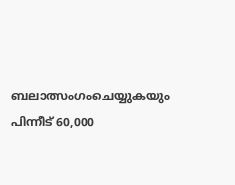ബലാത്സംഗംചെയ്യുകയും പിന്നീട് 60,000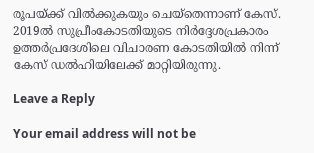രൂപയ്ക്ക് വിൽക്കുകയും ചെയ്തെന്നാണ് കേസ്. 2019ൽ സുപ്രീംകോടതിയുടെ നിർദ്ദേശപ്രകാരം ഉത്തർപ്രദേശിലെ വിചാരണ കോടതിയിൽ നിന്ന് കേസ് ഡൽഹിയിലേക്ക് മാറ്റിയിരുന്നു.

Leave a Reply

Your email address will not be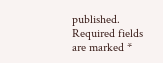published. Required fields are marked *